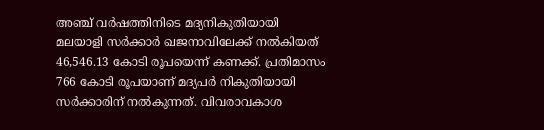അഞ്ച് വർഷത്തിനിടെ മദ്യനികുതിയായി മലയാളി സർക്കാർ ഖജനാവിലേക്ക് നൽകിയത് 46,546.13 കോടി രൂപയെന്ന് കണക്ക്. പ്രതിമാസം 766 കോടി രൂപയാണ് മദ്യപർ നികുതിയായി സർക്കാരിന് നൽകുന്നത്. വിവരാവകാശ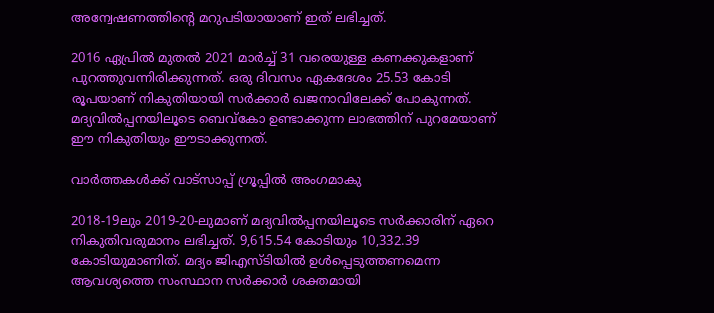അന്വേഷണത്തിന്റെ മറുപടിയായാണ് ഇത് ലഭിച്ചത്.

2016 ഏപ്രിൽ മുതൽ 2021 മാർച്ച് 31 വരെയുള്ള കണക്കുകളാണ് പുറത്തുവന്നിരിക്കുന്നത്. ഒരു ദിവസം ഏകദേശം 25.53 കോടി രൂപയാണ് നികുതിയായി സർക്കാർ ഖജനാവിലേക്ക് പോകുന്നത്. മദ്യവിൽപ്പനയിലൂടെ ബെവ്‌കോ ഉണ്ടാക്കുന്ന ലാഭത്തിന് പുറമേയാണ് ഈ നികുതിയും ഈടാക്കുന്നത്.

വാർത്തകൾക്ക് വാട്സാപ്പ് ഗ്രൂപ്പിൽ അംഗമാകു

2018-19ലും 2019-20-ലുമാണ് മദ്യവിൽപ്പനയിലൂടെ സർക്കാരിന് ഏറെ നികുതിവരുമാനം ലഭിച്ചത്. 9,615.54 കോടിയും 10,332.39 കോടിയുമാണിത്. മദ്യം ജിഎസ്ടിയിൽ ഉൾപ്പെടുത്തണമെന്ന ആവശ്യത്തെ സംസ്ഥാന സർക്കാർ ശക്തമായി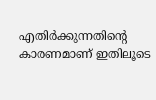എതിർക്കുന്നതിന്റെ കാരണമാണ് ഇതിലൂടെ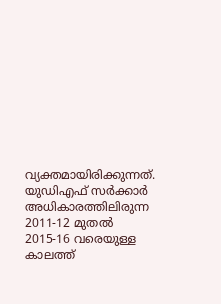വ്യക്തമായിരിക്കുന്നത്. യുഡിഎഫ് സർക്കാർ അധികാരത്തിലിരുന്ന 2011-12 മുതൽ 2015-16 വരെയുള്ള കാലത്ത്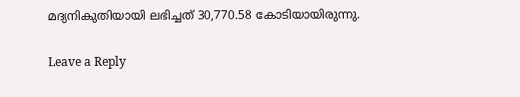മദ്യനികുതിയായി ലഭിച്ചത് 30,770.58 കോടിയായിരുന്നു.

Leave a Reply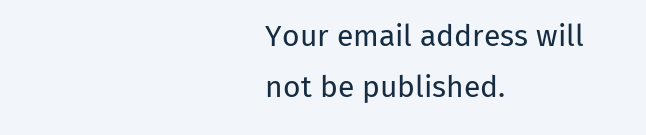Your email address will not be published.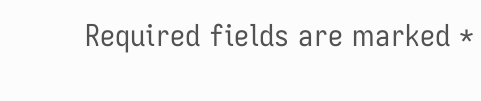Required fields are marked *